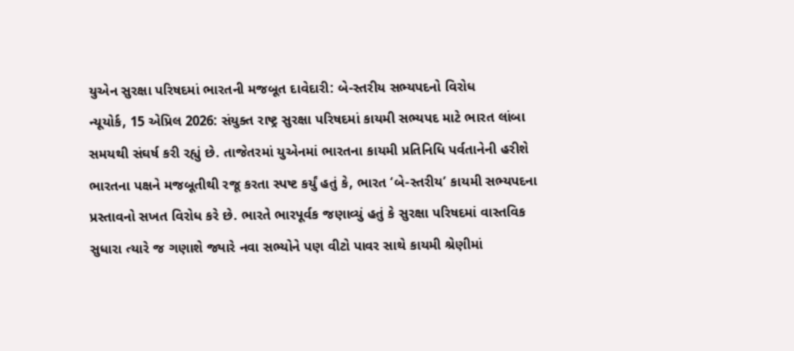યુએન સુરક્ષા પરિષદમાં ભારતની મજબૂત દાવેદારી: બે-સ્તરીય સભ્યપદનો વિરોધ
ન્યૂયોર્ક, 15 એપ્રિલ 2026: સંયુક્ત રાષ્ટ્ર સુરક્ષા પરિષદમાં કાયમી સભ્યપદ માટે ભારત લાંબા સમયથી સંઘર્ષ કરી રહ્યું છે. તાજેતરમાં યુએનમાં ભારતના કાયમી પ્રતિનિધિ પર્વતાનેની હરીશે ભારતના પક્ષને મજબૂતીથી રજૂ કરતા સ્પષ્ટ કર્યું હતું કે, ભારત ‘બે-સ્તરીય’ કાયમી સભ્યપદના પ્રસ્તાવનો સખત વિરોધ કરે છે. ભારતે ભારપૂર્વક જણાવ્યું હતું કે સુરક્ષા પરિષદમાં વાસ્તવિક સુધારા ત્યારે જ ગણાશે જ્યારે નવા સભ્યોને પણ વીટો પાવર સાથે કાયમી શ્રેણીમાં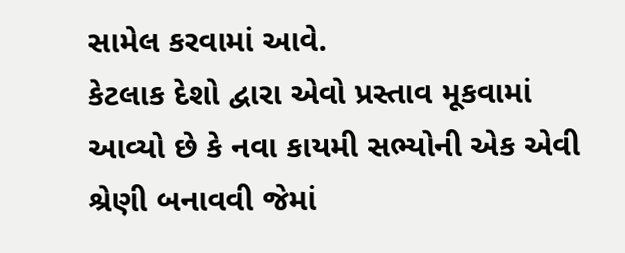સામેલ કરવામાં આવે.
કેટલાક દેશો દ્વારા એવો પ્રસ્તાવ મૂકવામાં આવ્યો છે કે નવા કાયમી સભ્યોની એક એવી શ્રેણી બનાવવી જેમાં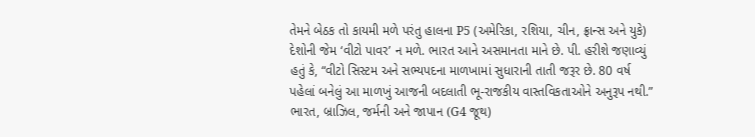તેમને બેઠક તો કાયમી મળે પરંતુ હાલના P5 (અમેરિકા, રશિયા, ચીન, ફ્રાન્સ અને યુકે) દેશોની જેમ ‘વીટો પાવર’ ન મળે. ભારત આને અસમાનતા માને છે. પી. હરીશે જણાવ્યું હતું કે, “વીટો સિસ્ટમ અને સભ્યપદના માળખામાં સુધારાની તાતી જરૂર છે. 80 વર્ષ પહેલાં બનેલું આ માળખું આજની બદલાતી ભૂ-રાજકીય વાસ્તવિકતાઓને અનુરૂપ નથી.”
ભારત, બ્રાઝિલ, જર્મની અને જાપાન (G4 જૂથ)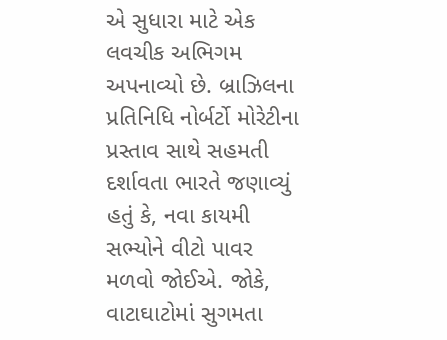એ સુધારા માટે એક લવચીક અભિગમ અપનાવ્યો છે. બ્રાઝિલના પ્રતિનિધિ નોર્બર્ટો મોરેટીના પ્રસ્તાવ સાથે સહમતી દર્શાવતા ભારતે જણાવ્યું હતું કે, નવા કાયમી સભ્યોને વીટો પાવર મળવો જોઈએ. જોકે, વાટાઘાટોમાં સુગમતા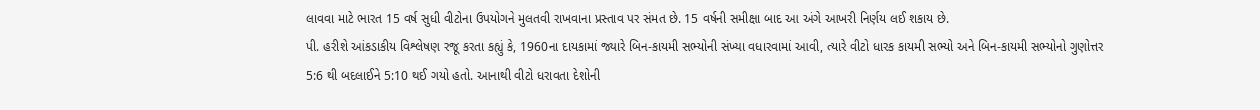લાવવા માટે ભારત 15 વર્ષ સુધી વીટોના ઉપયોગને મુલતવી રાખવાના પ્રસ્તાવ પર સંમત છે. 15 વર્ષની સમીક્ષા બાદ આ અંગે આખરી નિર્ણય લઈ શકાય છે.
પી. હરીશે આંકડાકીય વિશ્લેષણ રજૂ કરતા કહ્યું કે, 1960ના દાયકામાં જ્યારે બિન-કાયમી સભ્યોની સંખ્યા વધારવામાં આવી, ત્યારે વીટો ધારક કાયમી સભ્યો અને બિન-કાયમી સભ્યોનો ગુણોત્તર 5:6 થી બદલાઈને 5:10 થઈ ગયો હતો. આનાથી વીટો ધરાવતા દેશોની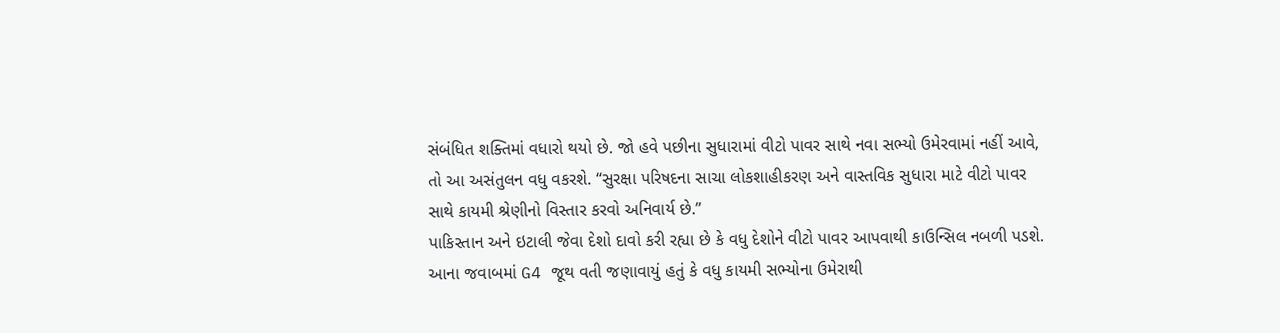સંબંધિત શક્તિમાં વધારો થયો છે. જો હવે પછીના સુધારામાં વીટો પાવર સાથે નવા સભ્યો ઉમેરવામાં નહીં આવે, તો આ અસંતુલન વધુ વકરશે. “સુરક્ષા પરિષદના સાચા લોકશાહીકરણ અને વાસ્તવિક સુધારા માટે વીટો પાવર સાથે કાયમી શ્રેણીનો વિસ્તાર કરવો અનિવાર્ય છે.”
પાકિસ્તાન અને ઇટાલી જેવા દેશો દાવો કરી રહ્યા છે કે વધુ દેશોને વીટો પાવર આપવાથી કાઉન્સિલ નબળી પડશે. આના જવાબમાં G4 જૂથ વતી જણાવાયું હતું કે વધુ કાયમી સભ્યોના ઉમેરાથી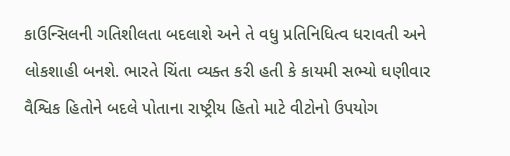કાઉન્સિલની ગતિશીલતા બદલાશે અને તે વધુ પ્રતિનિધિત્વ ધરાવતી અને લોકશાહી બનશે. ભારતે ચિંતા વ્યક્ત કરી હતી કે કાયમી સભ્યો ઘણીવાર વૈશ્વિક હિતોને બદલે પોતાના રાષ્ટ્રીય હિતો માટે વીટોનો ઉપયોગ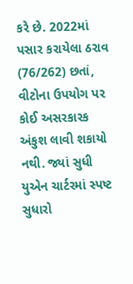કરે છે. 2022માં પસાર કરાયેલા ઠરાવ (76/262) છતાં, વીટોના ઉપયોગ પર કોઈ અસરકારક અંકુશ લાવી શકાયો નથી. જ્યાં સુધી યુએન ચાર્ટરમાં સ્પષ્ટ સુધારો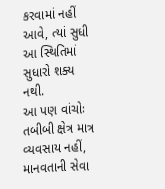કરવામાં નહીં આવે, ત્યાં સુધી આ સ્થિતિમાં સુધારો શક્ય નથી.
આ પણ વાંચોઃ તબીબી ક્ષેત્ર માત્ર વ્યવસાય નહીં, માનવતાની સેવા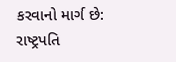કરવાનો માર્ગ છે: રાષ્ટ્રપતિ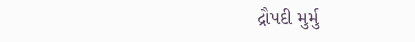દ્રૌપદી મુર્મુ